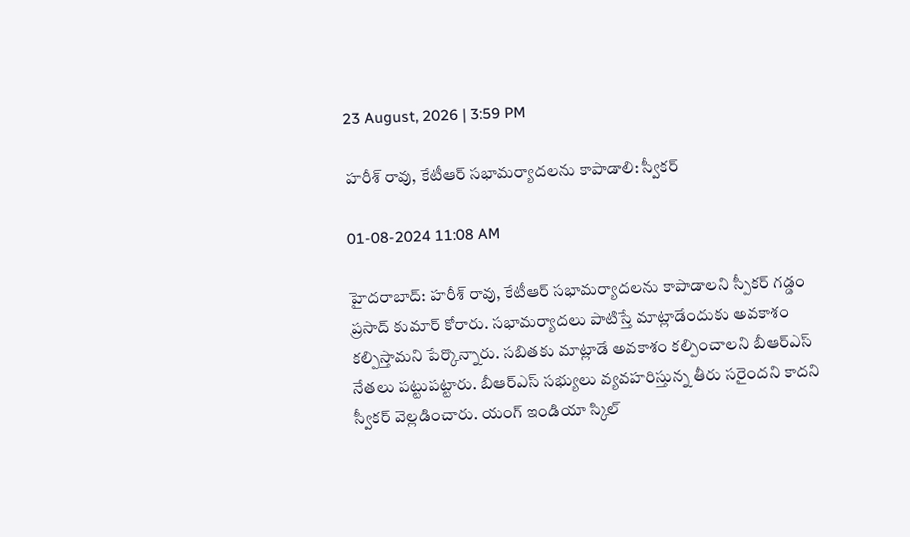23 August, 2026 | 3:59 PM

హరీశ్ రావు, కేటీఆర్ సభామర్యాదలను కాపాడాలి: స్వీకర్

01-08-2024 11:08 AM

హైదరాబాద్: హరీశ్ రావు, కేటీఆర్ సభామర్యాదలను కాపాడాలని స్పీకర్ గడ్డం ప్రసాద్ కుమార్ కోరారు. సభామర్యాదలు పాటిస్తే మాట్లాడేందుకు అవకాశం కల్పిస్తామని పేర్కొన్నారు. సబితకు మాట్లాడే అవకాశం కల్పించాలని బీఆర్ఎస్ నేతలు పట్టుపట్టారు. బీఆర్ఎస్ సభ్యులు వ్యవహరిస్తున్న తీరు సరైందని కాదని స్వీకర్ వెల్లడించారు. యంగ్ ఇండియా స్కిల్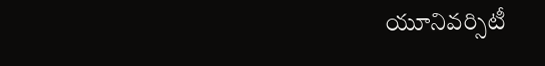యూనివర్సిటీ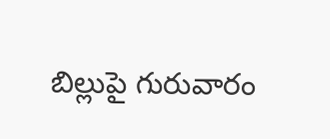బిల్లుపై గురువారం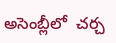అసెంబ్లీలో  చర్చ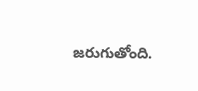జరుగుతోంది.